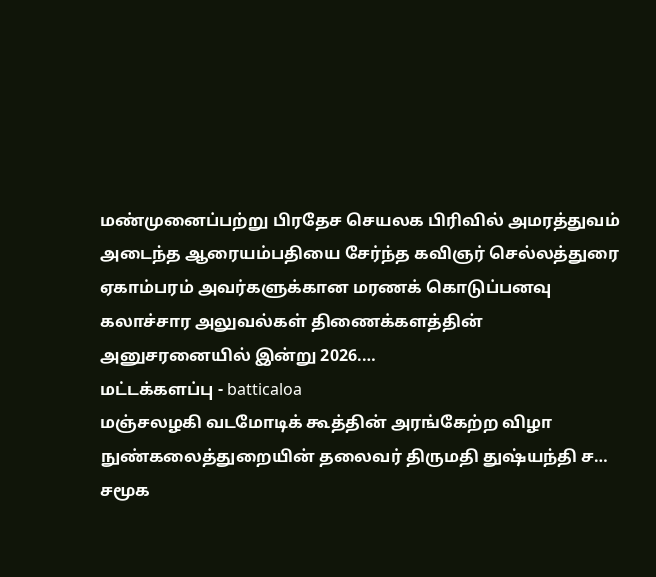மண்முனைப்பற்று பிரதேச செயலக பிரிவில் அமரத்துவம் அடைந்த ஆரையம்பதியை சேர்ந்த கவிஞர் செல்லத்துரை ஏகாம்பரம் அவர்களுக்கான மரணக் கொடுப்பனவு கலாச்சார அலுவல்கள் திணைக்களத்தின் அனுசரனையில் இன்று 2026.…
மட்டக்களப்பு - batticaloa
மஞ்சலழகி வடமோடிக் கூத்தின் அரங்கேற்ற விழா நுண்கலைத்துறையின் தலைவர் திருமதி துஷ்யந்தி ச…
சமூக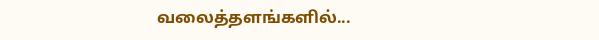வலைத்தளங்களில்...